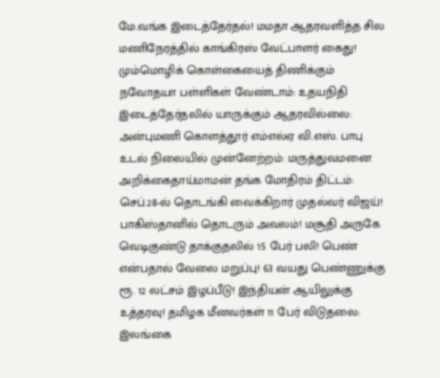மே.வங்க இடைத்தேர்தல்! மமதா ஆதரவளித்த சில மணிநேரத்தில் காங்கிரஸ் வேட்பாளர் கைது! மும்மொழிக் கொள்கையைத் திணிக்கும் நவோதயா பள்ளிகள் வேண்டாம்: உதயநிதி இடைத்தேர்தலில் யாருக்கும் ஆதரவில்லை: அன்புமணி கொளத்தூர் எம்எல்ஏ வி.எஸ். பாபு உடல் நிலையில் முன்னேற்றம்: மருத்துவமனை அறிக்கைதாய்மாமன் தங்க மோதிரம் திட்டம்: செப்.28-ல் தொடங்கி வைக்கிறார் முதல்வர் விஜய்! பாகிஸ்தானில் தொடரும் அவலம்! மசூதி அருகே வெடிகுண்டு தாக்குதலில் 15 பேர் பலி! பெண் என்பதால் வேலை மறுப்பு! 63 வயது பெண்ணுக்கு ரூ. 12 லட்சம் இழப்பீடு! இந்தியன் ஆயிலுக்கு உத்தரவு! தமிழக மீனவர்கள் 11 பேர் விடுதலை: இலங்கை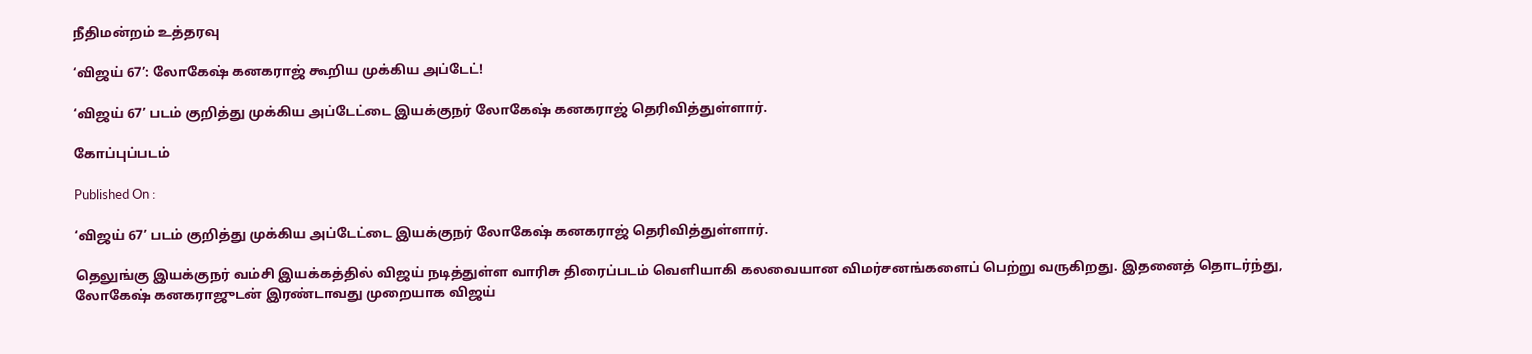நீதிமன்றம் உத்தரவு

‘விஜய் 67’: லோகேஷ் கனகராஜ் கூறிய முக்கிய அப்டேட்!

‘விஜய் 67’ படம் குறித்து முக்கிய அப்டேட்டை இயக்குநர் லோகேஷ் கனகராஜ் தெரிவித்துள்ளார்.

கோப்புப்படம்

Published On :

‘விஜய் 67’ படம் குறித்து முக்கிய அப்டேட்டை இயக்குநர் லோகேஷ் கனகராஜ் தெரிவித்துள்ளார்.

தெலுங்கு இயக்குநர் வம்சி இயக்கத்தில் விஜய் நடித்துள்ள வாரிசு திரைப்படம் வெளியாகி கலவையான விமர்சனங்களைப் பெற்று வருகிறது. இதனைத் தொடர்ந்து, லோகேஷ் கனகராஜுடன் இரண்டாவது முறையாக விஜய்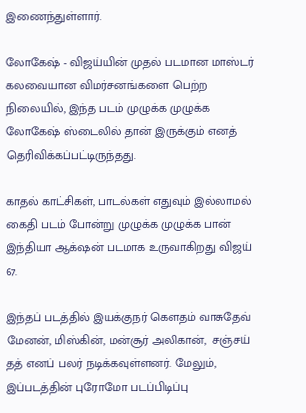இணைந்துள்ளார்.

லோகேஷ் - விஜய்யின் முதல் படமான மாஸ்டர் கலவையான விமர்சனங்களை பெற்ற நிலையில், இந்த படம் முழுக்க முழுக்க லோகேஷ் ஸ்டைலில் தான் இருக்கும் எனத் தெரிவிக்கப்பட்டிருந்தது.

காதல் காட்சிகள், பாடல்கள் எதுவும் இல்லாமல் கைதி படம் போன்று முழுக்க முழுக்க பான் இந்தியா ஆக்‌ஷன் படமாக உருவாகிறது விஜய் 67.

இந்தப் படத்தில் இயக்குநர் கெளதம் வாசுதேவ் மேனன், மிஸ்கின், மன்சூர் அலிகான்,  சஞ்சய் தத் எனப் பலர் நடிக்கவுள்ளனர். மேலும், இப்படத்தின் புரோமோ படப்பிடிப்பு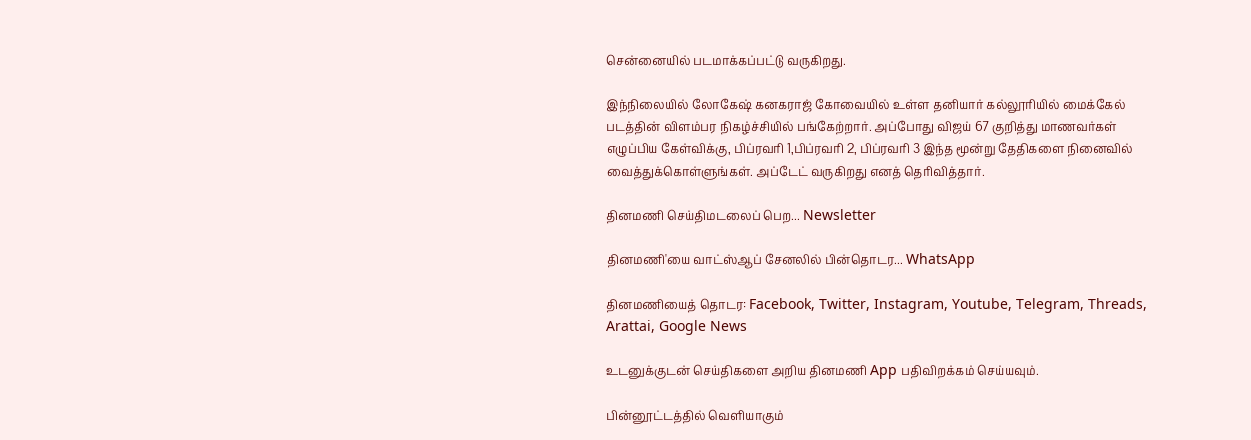சென்னையில் படமாக்கப்பட்டு வருகிறது.

இந்நிலையில் லோகேஷ் கனகராஜ் கோவையில் உள்ள தனியார் கல்லூரியில் மைக்கேல் படத்தின் விளம்பர நிகழ்ச்சியில் பங்கேற்றார். அப்போது விஜய் 67 குறித்து மாணவர்கள் எழுப்பிய கேள்விக்கு, பிப்ரவரி 1,பிப்ரவரி 2, பிப்ரவரி 3 இந்த மூன்று தேதிகளை நினைவில் வைத்துக்கொள்ளுங்கள். அப்டேட் வருகிறது எனத் தெரிவித்தார்.

தினமணி செய்திமடலைப் பெற... Newsletter

தினமணி'யை வாட்ஸ்ஆப் சேனலில் பின்தொடர... WhatsApp

தினமணியைத் தொடர: Facebook, Twitter, Instagram, Youtube, Telegram, Threads, Arattai, Google News

உடனுக்குடன் செய்திகளை அறிய தினமணி App பதிவிறக்கம் செய்யவும்.

பின்னூட்டத்தில் வெளியாகும்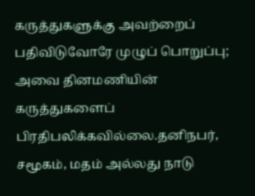கருத்துகளுக்கு அவற்றைப் பதிவிடுவோரே முழுப் பொறுப்பு; அவை தினமணியின் கருத்துகளைப் பிரதிபலிக்கவில்லை.தனிநபர், சமூகம், மதம் அல்லது நாடு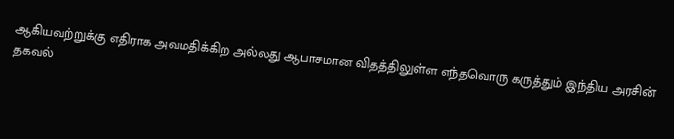ஆகியவற்றுக்கு எதிராக அவமதிக்கிற அல்லது ஆபாசமான விதத்திலுள்ள எந்தவொரு கருத்தும் இந்திய அரசின் தகவல்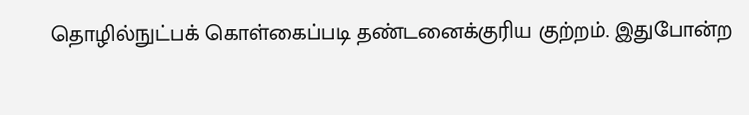தொழில்நுட்பக் கொள்கைப்படி தண்டனைக்குரிய குற்றம். இதுபோன்ற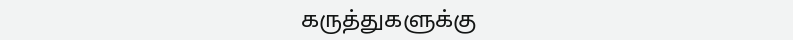கருத்துகளுக்கு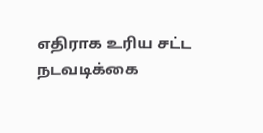எதிராக உரிய சட்ட நடவடிக்கை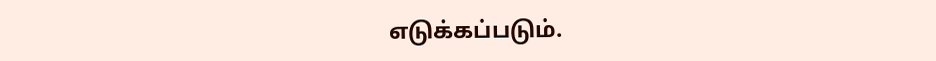எடுக்கப்படும்.